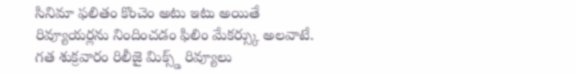సినిమా ఫలితం కొంచెం అటు ఇటు అయితే రివ్యూయర్లను నిందించడం ఫిలిం మేకర్స్కు అలవాటే. గత శుక్రవారం రిలీజై మిక్స్డ్ రివ్యూలు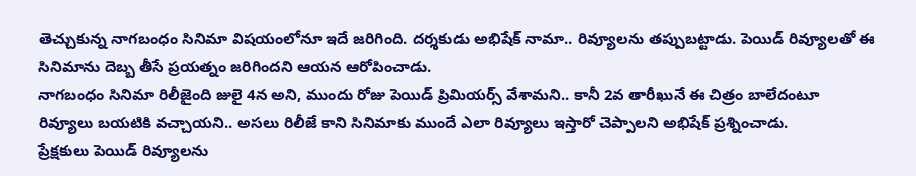తెచ్చుకున్న నాగబంధం సినిమా విషయంలోనూ ఇదే జరిగింది. దర్శకుడు అభిషేక్ నామా.. రివ్యూలను తప్పుబట్టాడు. పెయిడ్ రివ్యూలతో ఈ సినిమాను దెబ్బ తీసే ప్రయత్నం జరిగిందని ఆయన ఆరోపించాడు.
నాగబంధం సినిమా రిలీజైంది జులై 4న అని, ముందు రోజు పెయిడ్ ప్రిమియర్స్ వేశామని.. కానీ 2వ తారీఖునే ఈ చిత్రం బాలేదంటూ రివ్యూలు బయటికి వచ్చాయని.. అసలు రిలీజే కాని సినిమాకు ముందే ఎలా రివ్యూలు ఇస్తారో చెప్పాలని అభిషేక్ ప్రశ్నించాడు.
ప్రేక్షకులు పెయిడ్ రివ్యూలను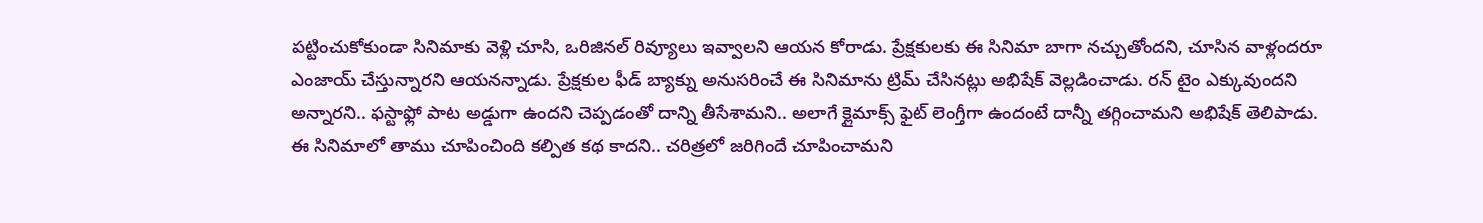పట్టించుకోకుండా సినిమాకు వెళ్లి చూసి, ఒరిజినల్ రివ్యూలు ఇవ్వాలని ఆయన కోరాడు. ప్రేక్షకులకు ఈ సినిమా బాగా నచ్చుతోందని, చూసిన వాళ్లందరూ ఎంజాయ్ చేస్తున్నారని ఆయనన్నాడు. ప్రేక్షకుల ఫీడ్ బ్యాక్ను అనుసరించే ఈ సినిమాను ట్రిమ్ చేసినట్లు అభిషేక్ వెల్లడించాడు. రన్ టైం ఎక్కువుందని అన్నారని.. ఫస్టాఫ్లో పాట అడ్డుగా ఉందని చెప్పడంతో దాన్ని తీసేశామని.. అలాగే క్లైమాక్స్ ఫైట్ లెంగ్తీగా ఉందంటే దాన్నీ తగ్గించామని అభిషేక్ తెలిపాడు. ఈ సినిమాలో తాము చూపించింది కల్పిత కథ కాదని.. చరిత్రలో జరిగిందే చూపించామని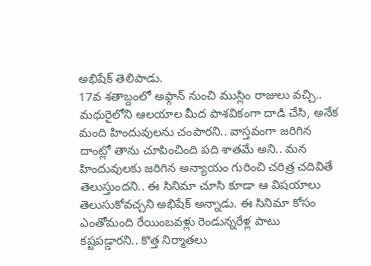అభిషేక్ తెలిపాడు.
17వ శతాబ్దంలో అఫ్గాన్ నుంచి ముస్లిం రాజులు వచ్చి.. మధురైలోని ఆలయాల మీద పాశవికంగా దాడి చేసి, అనేక మంది హిందువులను చంపారని.. వాస్తవంగా జరిగిన దాంట్లో తాను చూపించింది పది శాతమే అని.. మన హిందువులకు జరిగిన అన్యాయం గురించి చరిత్ర చదివితే తెలుస్తుందని.. ఈ సినిమా చూసి కూడా ఆ విషయాలు తెలుసుకోవచ్చని అభిషేక్ అన్నాడు. ఈ సినిమా కోసం ఎంతోమంది రేయింబవళ్లు రెండున్నరేళ్ల పాటు కష్టపడ్డారని.. కొత్త నిర్మాతలు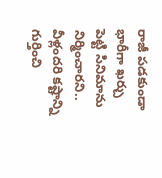రాజీ పడకుండా భారీగా ఖర్చు పెట్టి సినిమాను నిర్మించారని.. వీళ్లందరి కష్టాన్ని గుర్తించి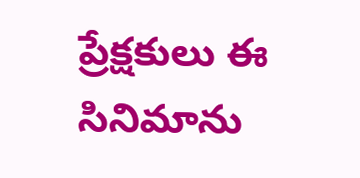ప్రేక్షకులు ఈ సినిమాను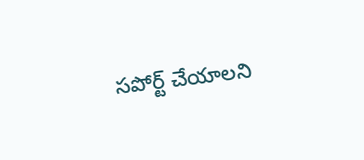సపోర్ట్ చేయాలని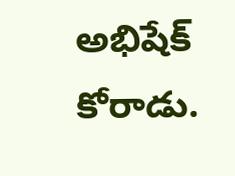అభిషేక్ కోరాడు.